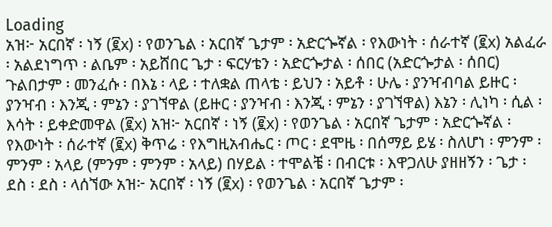Loading
አዝ፦ አርበኛ ፡ ነኝ (፪x) ፡ የወንጌል ፡ አርበኛ ጌታም ፡ አድርጐኛል ፡ የእውነት ፡ ሰራተኛ (፪x) አልፈራ ፡ አልደነግጥ ፡ ልቤም ፡ አይሸበር ጌታ ፡ ፍርሃቴን ፡ አድርጐታል ፡ ሰበር (አድርጐታል ፡ ሰበር) ጉልበታም ፡ መንፈሱ ፡ በእኔ ፡ ላይ ፡ ተለቋል ጠላቴ ፡ ይህን ፡ አይቶ ፡ ሁሌ ፡ ያንዣብባል ይዙር ፡ ያንዣብ ፡ እንጂ ፡ ምኔን ፡ ያገኘዋል (ይዙር ፡ ያንዣብ ፡ እንጂ ፡ ምኔን ፡ ያገኘዋል) እኔን ፡ ሊነካ ፡ ሲል ፡ እሳት ፡ ይቀድመዋል (፪x) አዝ፦ አርበኛ ፡ ነኝ (፪x) ፡ የወንጌል ፡ አርበኛ ጌታም ፡ አድርጐኛል ፡ የእውነት ፡ ሰራተኛ (፪x) ቅጥሬ ፡ የእግዚአብሔር ፡ ጦር ፡ ደሞዜ ፡ በሰማይ ይሄ ፡ ስለሆነ ፡ ምንም ፡ ምንም ፡ አላይ (ምንም ፡ ምንም ፡ አላይ) በሃይል ፡ ተሞልቼ ፡ በብርቱ ፡ እዋጋለሁ ያዘዘኝን ፡ ጌታ ፡ ደስ ፡ ደስ ፡ ላሰኘው አዝ፦ አርበኛ ፡ ነኝ (፪x) ፡ የወንጌል ፡ አርበኛ ጌታም ፡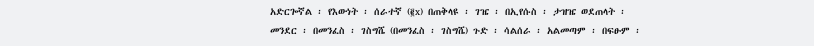አድርጐኛል ፡ የእውነት ፡ ሰራተኛ (፪x) በጠቅላዩ ፡ ገዤ ፡ በኢየሱስ ፡ ታዝዤ ወደጠላት ፡ መንደር ፡ በመንፈስ ፡ ገስግሼ (በመንፈስ ፡ ገስግሼ) ጉድ ፡ ሳልሰራ ፡ አልመጣም ፡ በፍፁም ፡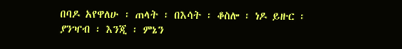በባዶ አየዋለሁ ፡ ጠላት ፡ በእሳት ፡ ቆስሎ ፡ ነዶ ይዙር ፡ ያንዣብ ፡ እንጂ ፡ ምኔን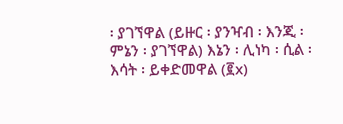፡ ያገኘዋል (ይዙር ፡ ያንዣብ ፡ እንጂ ፡ ምኔን ፡ ያገኘዋል) እኔን ፡ ሊነካ ፡ ሲል ፡ እሳት ፡ ይቀድመዋል (፪x)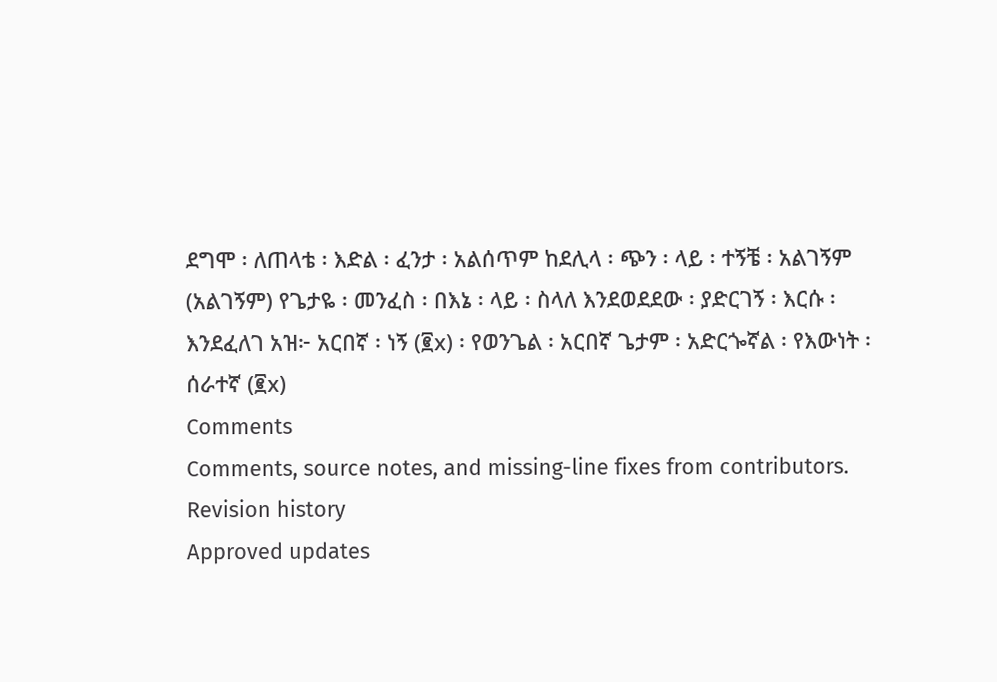ደግሞ ፡ ለጠላቴ ፡ እድል ፡ ፈንታ ፡ አልሰጥም ከደሊላ ፡ ጭን ፡ ላይ ፡ ተኝቼ ፡ አልገኝም (አልገኝም) የጌታዬ ፡ መንፈስ ፡ በእኔ ፡ ላይ ፡ ስላለ እንደወደደው ፡ ያድርገኝ ፡ እርሱ ፡ እንደፈለገ አዝ፦ አርበኛ ፡ ነኝ (፪x) ፡ የወንጌል ፡ አርበኛ ጌታም ፡ አድርጐኛል ፡ የእውነት ፡ ሰራተኛ (፪x)
Comments
Comments, source notes, and missing-line fixes from contributors.
Revision history
Approved updates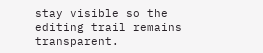stay visible so the editing trail remains transparent.